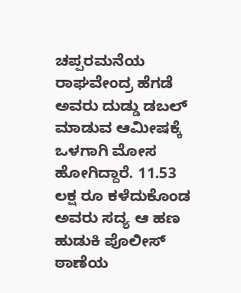ಚಪ್ಪರಮನೆಯ ರಾಘವೇಂದ್ರ ಹೆಗಡೆ ಅವರು ದುಡ್ಡು ಡಬಲ್ ಮಾಡುವ ಆಮೀಷಕ್ಕೆ ಒಳಗಾಗಿ ಮೋಸ ಹೋಗಿದ್ದಾರೆ. 11.53 ಲಕ್ಷ ರೂ ಕಳೆದುಕೊಂಡ ಅವರು ಸದ್ಯ ಆ ಹಣ ಹುಡುಕಿ ಪೊಲೀಸ್ ಠಾಣೆಯ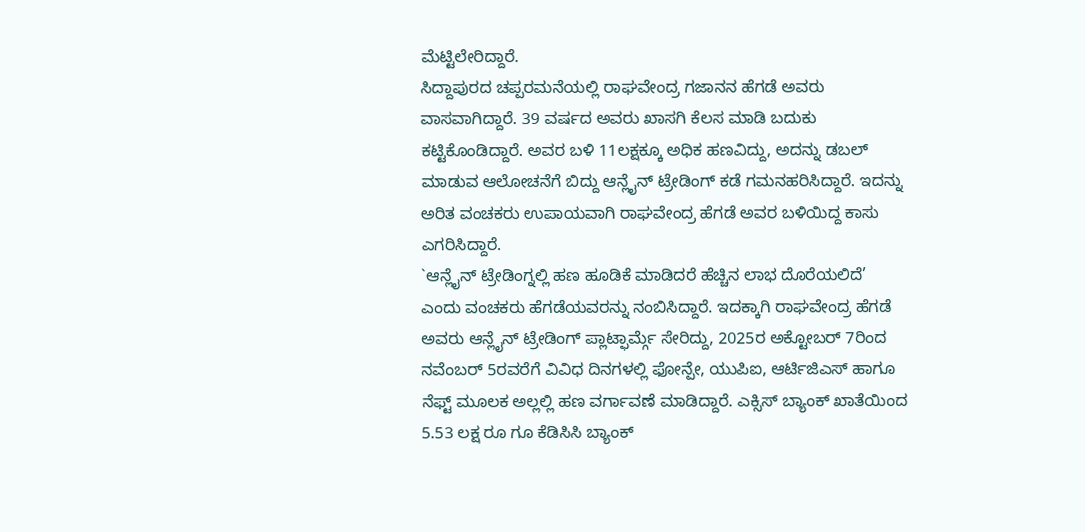ಮೆಟ್ಟಿಲೇರಿದ್ದಾರೆ.
ಸಿದ್ದಾಪುರದ ಚಪ್ಪರಮನೆಯಲ್ಲಿ ರಾಘವೇಂದ್ರ ಗಜಾನನ ಹೆಗಡೆ ಅವರು ವಾಸವಾಗಿದ್ದಾರೆ. 39 ವರ್ಷದ ಅವರು ಖಾಸಗಿ ಕೆಲಸ ಮಾಡಿ ಬದುಕು ಕಟ್ಟಿಕೊಂಡಿದ್ದಾರೆ. ಅವರ ಬಳಿ 11ಲಕ್ಷಕ್ಕೂ ಅಧಿಕ ಹಣವಿದ್ದು, ಅದನ್ನು ಡಬಲ್ ಮಾಡುವ ಆಲೋಚನೆಗೆ ಬಿದ್ದು ಆನ್ಲೈನ್ ಟ್ರೇಡಿಂಗ್ ಕಡೆ ಗಮನಹರಿಸಿದ್ದಾರೆ. ಇದನ್ನು ಅರಿತ ವಂಚಕರು ಉಪಾಯವಾಗಿ ರಾಘವೇಂದ್ರ ಹೆಗಡೆ ಅವರ ಬಳಿಯಿದ್ದ ಕಾಸು ಎಗರಿಸಿದ್ದಾರೆ.
`ಆನ್ಲೈನ್ ಟ್ರೇಡಿಂಗ್ನಲ್ಲಿ ಹಣ ಹೂಡಿಕೆ ಮಾಡಿದರೆ ಹೆಚ್ಚಿನ ಲಾಭ ದೊರೆಯಲಿದೆ’ ಎಂದು ವಂಚಕರು ಹೆಗಡೆಯವರನ್ನು ನಂಬಿಸಿದ್ದಾರೆ. ಇದಕ್ಕಾಗಿ ರಾಘವೇಂದ್ರ ಹೆಗಡೆ ಅವರು ಆನ್ಲೈನ್ ಟ್ರೇಡಿಂಗ್ ಪ್ಲಾಟ್ಫಾರ್ಮ್ಗೆ ಸೇರಿದ್ದು, 2025ರ ಅಕ್ಟೋಬರ್ 7ರಿಂದ ನವೆಂಬರ್ 5ರವರೆಗೆ ವಿವಿಧ ದಿನಗಳಲ್ಲಿ ಫೋನ್ಪೇ, ಯುಪಿಐ, ಆರ್ಟಿಜಿಎಸ್ ಹಾಗೂ ನೆಫ್ಟ್ ಮೂಲಕ ಅಲ್ಲಲ್ಲಿ ಹಣ ವರ್ಗಾವಣೆ ಮಾಡಿದ್ದಾರೆ. ಎಕ್ಸಿಸ್ ಬ್ಯಾಂಕ್ ಖಾತೆಯಿಂದ 5.53 ಲಕ್ಷ ರೂ ಗೂ ಕೆಡಿಸಿಸಿ ಬ್ಯಾಂಕ್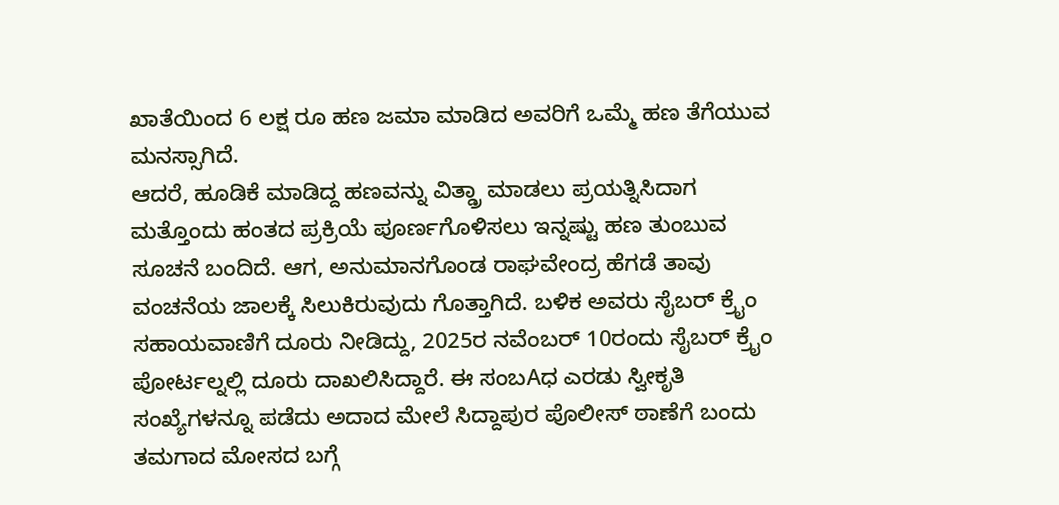ಖಾತೆಯಿಂದ 6 ಲಕ್ಷ ರೂ ಹಣ ಜಮಾ ಮಾಡಿದ ಅವರಿಗೆ ಒಮ್ಮೆ ಹಣ ತೆಗೆಯುವ ಮನಸ್ಸಾಗಿದೆ.
ಆದರೆ, ಹೂಡಿಕೆ ಮಾಡಿದ್ದ ಹಣವನ್ನು ವಿತ್ಡ್ರಾ ಮಾಡಲು ಪ್ರಯತ್ನಿಸಿದಾಗ ಮತ್ತೊಂದು ಹಂತದ ಪ್ರಕ್ರಿಯೆ ಪೂರ್ಣಗೊಳಿಸಲು ಇನ್ನಷ್ಟು ಹಣ ತುಂಬುವ ಸೂಚನೆ ಬಂದಿದೆ. ಆಗ, ಅನುಮಾನಗೊಂಡ ರಾಘವೇಂದ್ರ ಹೆಗಡೆ ತಾವು ವಂಚನೆಯ ಜಾಲಕ್ಕೆ ಸಿಲುಕಿರುವುದು ಗೊತ್ತಾಗಿದೆ. ಬಳಿಕ ಅವರು ಸೈಬರ್ ಕ್ರೈಂ ಸಹಾಯವಾಣಿಗೆ ದೂರು ನೀಡಿದ್ದು, 2025ರ ನವೆಂಬರ್ 10ರಂದು ಸೈಬರ್ ಕ್ರೈಂ ಪೋರ್ಟಲ್ನಲ್ಲಿ ದೂರು ದಾಖಲಿಸಿದ್ದಾರೆ. ಈ ಸಂಬAಧ ಎರಡು ಸ್ವೀಕೃತಿ ಸಂಖ್ಯೆಗಳನ್ನೂ ಪಡೆದು ಅದಾದ ಮೇಲೆ ಸಿದ್ದಾಪುರ ಪೊಲೀಸ್ ಠಾಣೆಗೆ ಬಂದು ತಮಗಾದ ಮೋಸದ ಬಗ್ಗೆ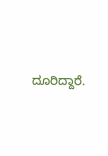ದೂರಿದ್ದಾರೆ.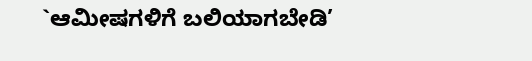`ಆಮೀಷಗಳಿಗೆ ಬಲಿಯಾಗಬೇಡಿ’